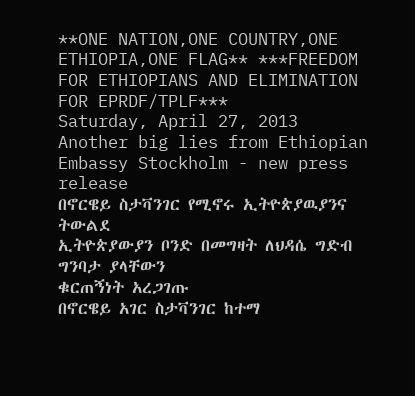**ONE NATION,ONE COUNTRY,ONE ETHIOPIA,ONE FLAG** ***FREEDOM FOR ETHIOPIANS AND ELIMINATION FOR EPRDF/TPLF***
Saturday, April 27, 2013
Another big lies from Ethiopian Embassy Stockholm - new press release
በኖርዌይ ስታቫንገር የሚኖሩ ኢትዮጵያዉያንና ትውልደ
ኢትዮጵያውያን ቦንድ በመግዛት ለህዳሴ ግድብ ግንባታ ያላቸውን
ቁርጠኝነት አረጋገጡ
በኖርዌይ አገር ስታቫንገር ከተማ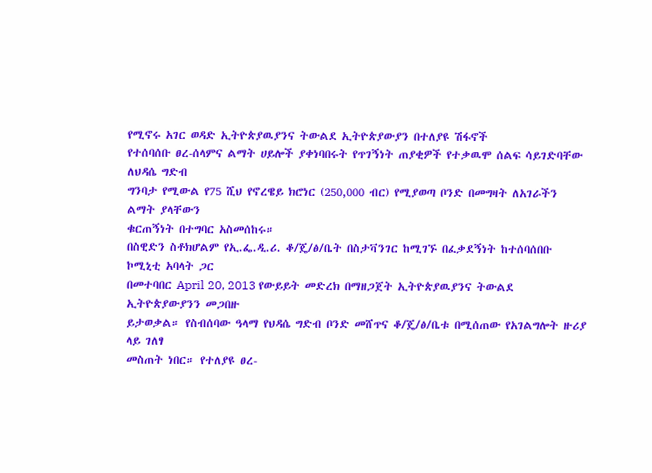የሚኖሩ አገር ወዳድ ኢትዮጵያዉያንና ትውልደ ኢትዮጵያውያን በተለያዩ ሽፋኖች
የተሰባሰቡ ፀረ-ሰላምና ልማት ሀይሎች ያቀነባበሩት የጥገኝነት ጠያቂዎች የተቃዉሞ ሰልፍ ሳይገድባቸው ለህዳሴ ግድብ
ግንባታ የሚውል የ75 ሺህ የኖረዌይ ክሮነር (250,000 ብር) የሚያወጣ ቦንድ በመግዛት ለአገራችን ልማት ያላቸውን
ቁርጠኝነት በተግባር አስመሰከሩ።
በስዊድን ስቶክሆልም የኢ.ፌ.ዲ.ሪ. ቆ/ጄ/ፅ/ቤት በስታቫንገር ከሚገኙ በፈቃደኝነት ከተሰባሰበቡ ኮሚኒቲ አባላት ጋር
በመተባበር April 20, 2013 የውይይት መድረክ በማዘጋጀት ኢትዮጵያዉያንና ትውልደ ኢትዮጵያውያንን መጋበዙ
ይታወቃል። የስብሰባው ዓላማ የህዳሴ ግድብ ቦንድ መሸጥና ቆ/ጄ/ፅ/ቤቱ በሚሰጠው የአገልግሎት ዙሪያ ላይ ገለፃ
መስጠት ነበር። የተለያዩ ፀረ-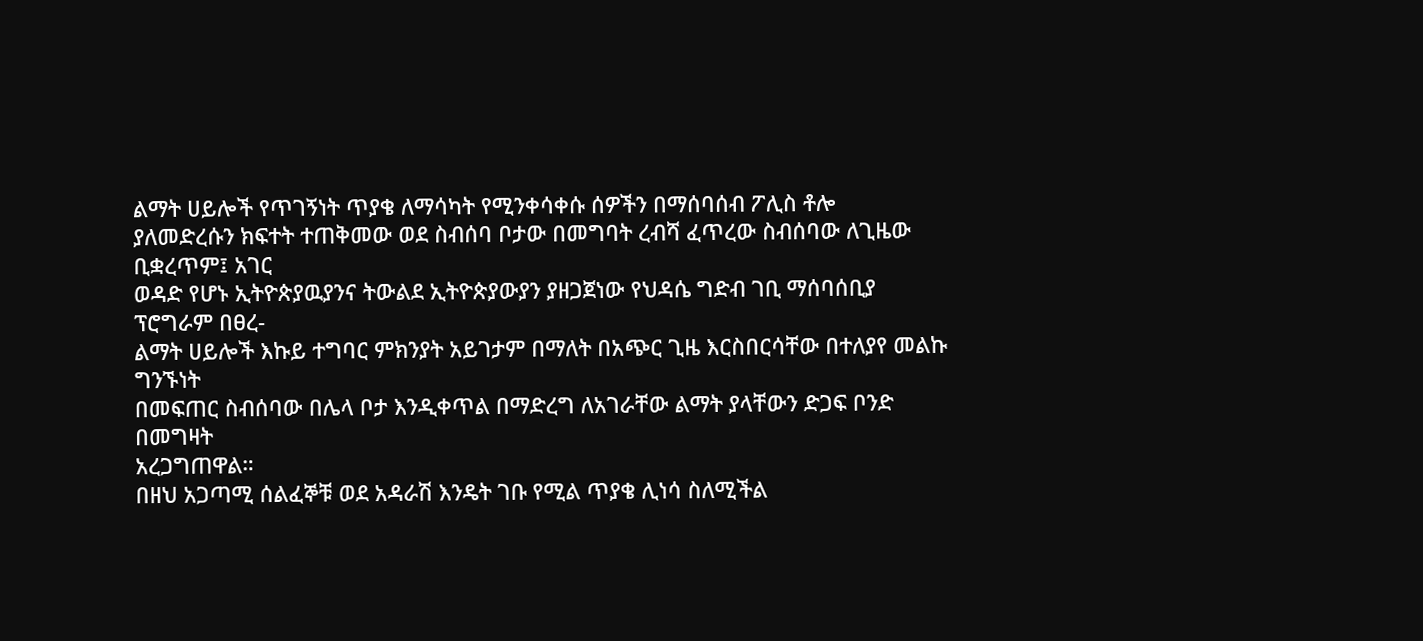ልማት ሀይሎች የጥገኝነት ጥያቄ ለማሳካት የሚንቀሳቀሱ ሰዎችን በማሰባሰብ ፖሊስ ቶሎ
ያለመድረሱን ክፍተት ተጠቅመው ወደ ስብሰባ ቦታው በመግባት ረብሻ ፈጥረው ስብሰባው ለጊዜው ቢቋረጥም፤ አገር
ወዳድ የሆኑ ኢትዮጵያዉያንና ትውልደ ኢትዮጵያውያን ያዘጋጀነው የህዳሴ ግድብ ገቢ ማሰባሰቢያ ፕሮግራም በፀረ-
ልማት ሀይሎች እኩይ ተግባር ምክንያት አይገታም በማለት በአጭር ጊዜ እርስበርሳቸው በተለያየ መልኩ ግንኙነት
በመፍጠር ስብሰባው በሌላ ቦታ እንዲቀጥል በማድረግ ለአገራቸው ልማት ያላቸውን ድጋፍ ቦንድ በመግዛት
አረጋግጠዋል።
በዘህ አጋጣሚ ሰልፈኞቹ ወደ አዳራሽ እንዴት ገቡ የሚል ጥያቄ ሊነሳ ስለሚችል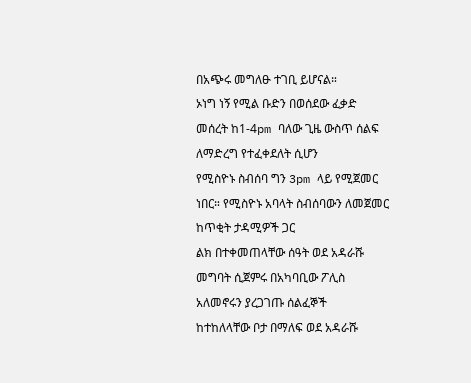በአጭሩ መግለፁ ተገቢ ይሆናል።
ኦነግ ነኝ የሚል ቡድን በወሰደው ፈቃድ መሰረት ከ1-4pm ባለው ጊዜ ውስጥ ሰልፍ ለማድረግ የተፈቀደለት ሲሆን
የሚስዮኑ ስብሰባ ግን 3pm ላይ የሚጀመር ነበር። የሚስዮኑ አባላት ስብሰባውን ለመጀመር ከጥቂት ታዳሚዎች ጋር
ልክ በተቀመጠላቸው ሰዓት ወደ አዳራሹ መግባት ሲጀምሩ በአካባቢው ፖሊስ አለመኖሩን ያረጋገጡ ሰልፈኞች
ከተከለላቸው ቦታ በማለፍ ወደ አዳራሹ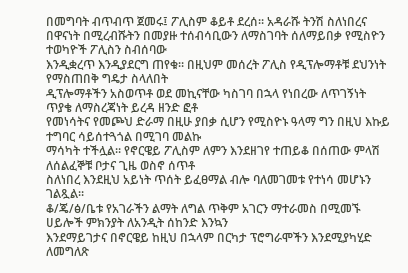በመግባት ብጥብጥ ጀመሩ፤ ፖሊስም ቆይቶ ደረሰ። አዳራሹ ትንሽ ስለነበረና
በዋናነት በሚረብሹትን በመያዙ ተሰብሳቢውን ለማስገባት ሰለማይበቃ የሚስዮን ተወካዮች ፖሊስን ስብሰባው
እንዲቋረጥ እንዲያደርግ ጠየቁ። በዚህም መሰረት ፖሊስ የዲፕሎማቶቹ ደህንነት የማስጠበቅ ግዴታ ስላለበት
ዲፕሎማቶችን አስወጥቶ ወደ መኪናቸው ካስገባ በኋላ የነበረው ለጥገኝነት ጥያቄ ለማስረጃነት ይረዳ ዘንድ ፎቶ
የመነሳትና የመጮህ ድራማ በዚሁ ያበቃ ሲሆን የሚስዮኑ ዓላማ ግን በዚህ እኩይ ተግባር ሳይሰተጓጎል በሚገባ መልኩ
ማሳካት ተችሏል። የኖርዌይ ፖሊስም ለምን እንደዘገየ ተጠይቆ በሰጠው ምላሽ ለሰልፈኞቹ ቦታና ጊዜ ወስኖ ሰጥቶ
ስለነበረ እንደዚህ አይነት ጥሰት ይፈፀማል ብሎ ባለመገመቱ የተነሳ መሆኑን ገልጿል።
ቆ/ጄ/ፅ/ቤቱ የአገራችን ልማት ለግል ጥቅም አገርን ማተራመስ በሚመኙ ሀይሎች ምክንያት ለአንዲት ሰከንድ እንኳን
እንደማይገታና በኖርዌይ ከዚህ በኋላም በርካታ ፕሮግራሞችን እንደሚያካሂድ ለመግለጽ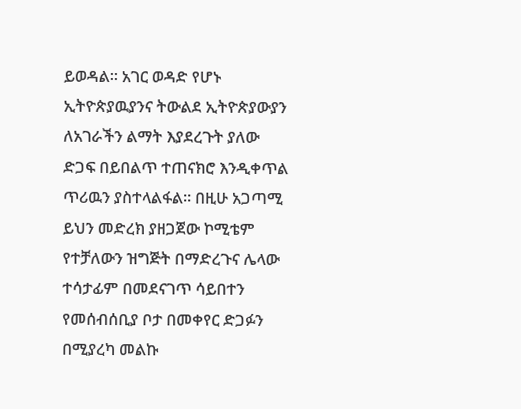ይወዳል። አገር ወዳድ የሆኑ
ኢትዮጵያዉያንና ትውልደ ኢትዮጵያውያን ለአገራችን ልማት እያደረጉት ያለው ድጋፍ በይበልጥ ተጠናክሮ እንዲቀጥል
ጥሪዉን ያስተላልፋል። በዚሁ አጋጣሚ ይህን መድረክ ያዘጋጀው ኮሚቴም የተቻለውን ዝግጅት በማድረጉና ሌላው
ተሳታፊም በመደናገጥ ሳይበተን የመሰብሰቢያ ቦታ በመቀየር ድጋፉን በሚያረካ መልኩ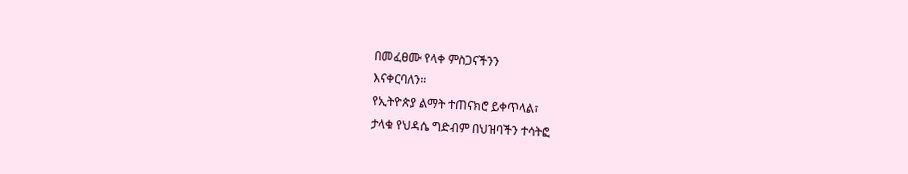በመፈፀሙ የላቀ ምስጋናችንን
እናቀርባለን።
የኢትዮጵያ ልማት ተጠናክሮ ይቀጥላል፣
ታላቁ የህዳሴ ግድብም በህዝባችን ተሳትፎ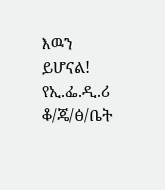እዉን ይሆናል!
የኢ.ፌ.ዲ.ሪ ቆ/ጄ/ፅ/ቤት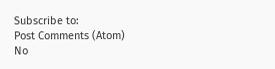Subscribe to:
Post Comments (Atom)
No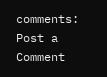comments:
Post a Comment